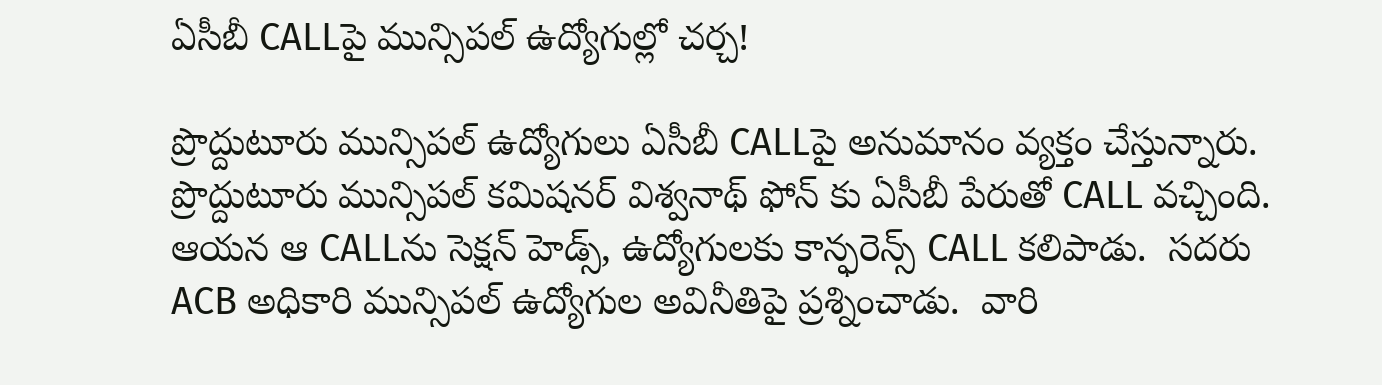ఏసీబీ CALLపై మున్సిపల్ ఉద్యోగుల్లో చర్చ!

ప్రొద్దుటూరు మున్సిపల్ ఉద్యోగులు ఏసీబీ CALLపై అనుమానం వ్యక్తం చేస్తున్నారు.   ప్రొద్దుటూరు మున్సిపల్ కమిషనర్ విశ్వనాథ్ ఫోన్ కు ఏసీబీ పేరుతో CALL వచ్చింది.  ఆయన ఆ CALLను సెక్షన్ హెడ్స్, ఉద్యోగులకు కాన్ఫరెన్స్ CALL కలిపాడు.  సదరు ACB అధికారి మున్సిపల్ ఉద్యోగుల అవినీతిపై ప్రశ్నించాడు.  వారి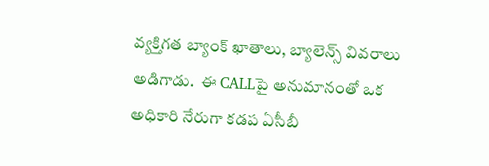వ్యక్తిగత బ్యాంక్ ఖాతాలు, బ్యాలెన్స్ వివరాలు అడిగాడు.  ఈ CALLపై అనుమానంతో ఒక అధికారి నేరుగా కడప ఏసీబీ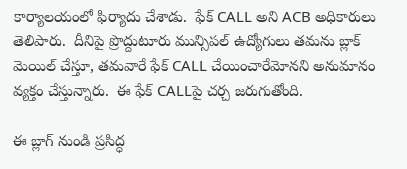కార్యాలయంలో ఫిర్యాదు చేశాడు.  ఫేక్ CALL అని ACB అధికారులు తెలిపారు.  దీనిపై ప్రొద్దుటూరు మున్సిపల్ ఉద్యోగులు తమను బ్లాక్ మెయిల్ చేస్తూ, తమవారే ఫేక్ CALL చేయించారేమోనని అనుమానం వ్యక్తం చేస్తున్నారు.  ఈ ఫేక్ CALLపై చర్చ జరుగుతోంది.

ఈ బ్లాగ్ నుండి ప్రసిద్ధ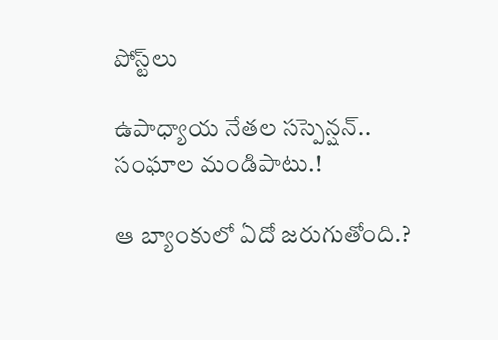పోస్ట్‌లు

ఉపాధ్యాయ నేతల సస్పెన్షన్.. సంఘాల మండిపాటు.!

ఆ బ్యాంకులో ఏదో జరుగుతోంది.?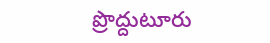ప్రొద్దుటూరు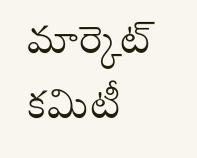మార్కెట్ కమిటీ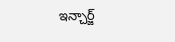ఇన్చార్జ్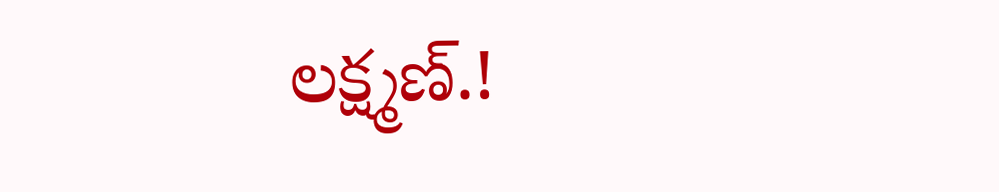లక్ష్మణ్.!